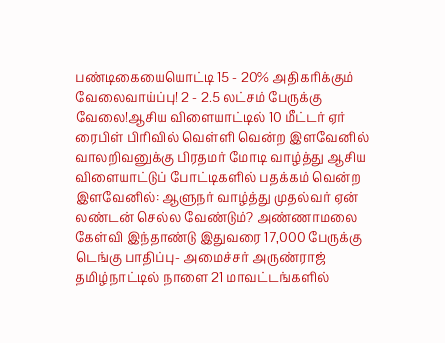பண்டிகையையொட்டி 15 - 20% அதிகரிக்கும் வேலைவாய்ப்பு! 2 - 2.5 லட்சம் பேருக்கு வேலை!ஆசிய விளையாட்டில் 10 மீட்டர் ஏர் ரைபிள் பிரிவில் வெள்ளி வென்ற இளவேனில் வாலறிவனுக்கு பிரதமர் மோடி வாழ்த்து ஆசிய விளையாட்டுப் போட்டிகளில் பதக்கம் வென்ற இளவேனில்: ஆளுநர் வாழ்த்து முதல்வர் ஏன் லண்டன் செல்ல வேண்டும்? அண்ணாமலை கேள்வி இந்தாண்டு இதுவரை 17,000 பேருக்கு டெங்கு பாதிப்பு- அமைச்சர் அருண்ராஜ் தமிழ்நாட்டில் நாளை 21 மாவட்டங்களில்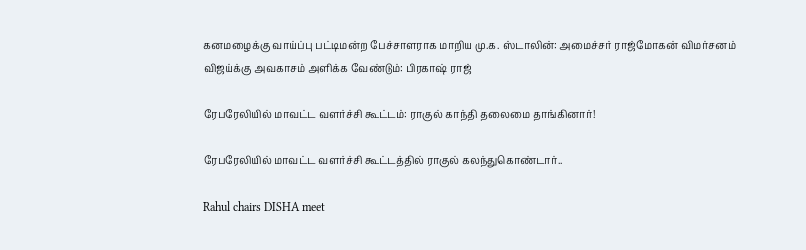கனமழைக்கு வாய்ப்பு பட்டிமன்ற பேச்சாளராக மாறிய மு.க. ஸ்டாலின்: அமைச்சர் ராஜ்மோகன் விமர்சனம் விஜய்க்கு அவகாசம் அளிக்க வேண்டும்: பிரகாஷ் ராஜ்

ரேபரேலியில் மாவட்ட வளர்ச்சி கூட்டம்: ராகுல் காந்தி தலைமை தாங்கினார்!

ரேபரேலியில் மாவட்ட வளர்ச்சி கூட்டத்தில் ராகுல் கலந்துகொண்டார்..

Rahul chairs DISHA meet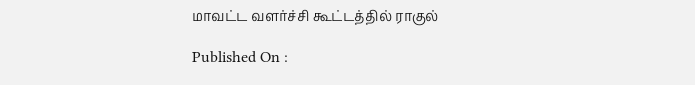மாவட்ட வளர்ச்சி கூட்டத்தில் ராகுல்

Published On :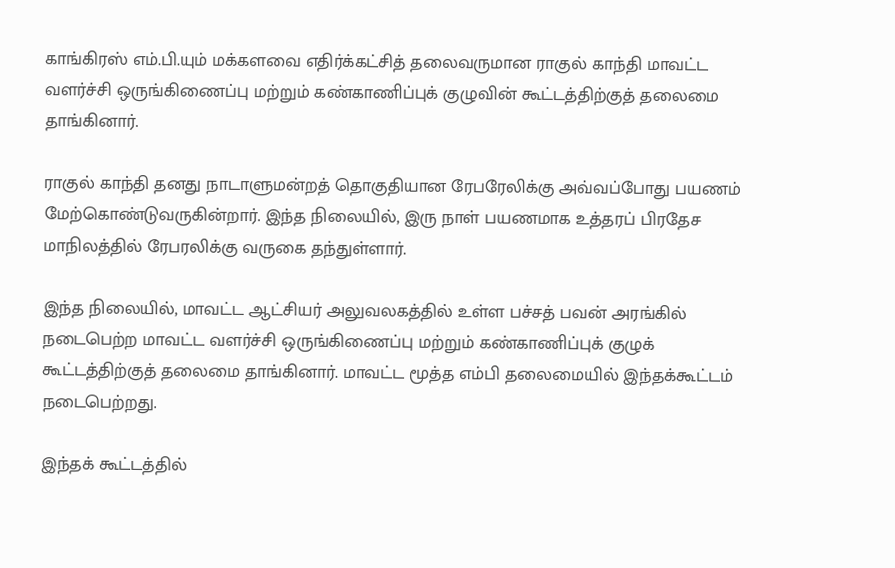காங்கிரஸ் எம்.பி.யும் மக்களவை எதிர்க்கட்சித் தலைவருமான ராகுல் காந்தி மாவட்ட வளர்ச்சி ஒருங்கிணைப்பு மற்றும் கண்காணிப்புக் குழுவின் கூட்டத்திற்குத் தலைமை தாங்கினார்.

ராகுல் காந்தி தனது நாடாளுமன்றத் தொகுதியான ரேபரேலிக்கு அவ்வப்போது பயணம் மேற்கொண்டுவருகின்றார். இந்த நிலையில், இரு நாள் பயணமாக உத்தரப் பிரதேச மாநிலத்தில் ரேபரலிக்கு வருகை தந்துள்ளார்.

இந்த நிலையில், மாவட்ட ஆட்சியர் அலுவலகத்தில் உள்ள பச்சத் பவன் அரங்கில் நடைபெற்ற மாவட்ட வளர்ச்சி ஒருங்கிணைப்பு மற்றும் கண்காணிப்புக் குழுக் கூட்டத்திற்குத் தலைமை தாங்கினார். மாவட்ட மூத்த எம்பி தலைமையில் இந்தக்கூட்டம் நடைபெற்றது.

இந்தக் கூட்டத்தில்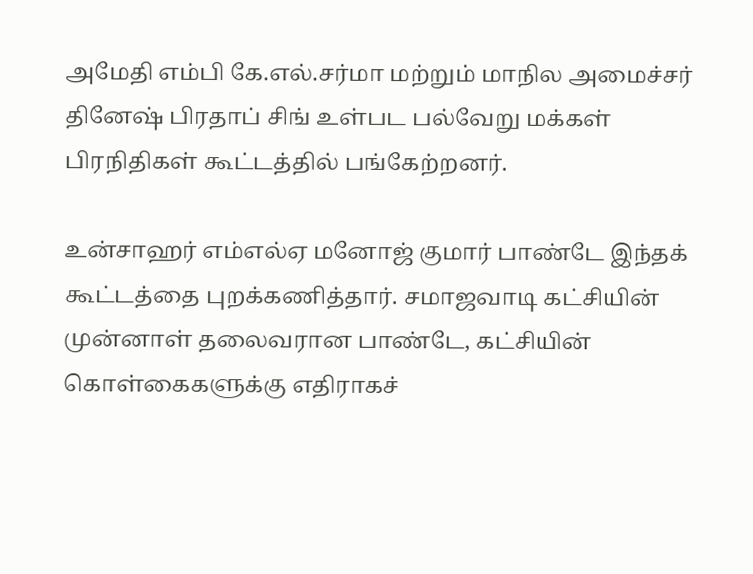அமேதி எம்பி கே.எல்.சர்மா மற்றும் மாநில அமைச்சர் தினேஷ் பிரதாப் சிங் உள்பட பல்வேறு மக்கள் பிரநிதிகள் கூட்டத்தில் பங்கேற்றனர்.

உன்சாஹர் எம்எல்ஏ மனோஜ் குமார் பாண்டே இந்தக் கூட்டத்தை புறக்கணித்தார். சமாஜவாடி கட்சியின் முன்னாள் தலைவரான பாண்டே, கட்சியின் கொள்கைகளுக்கு எதிராகச்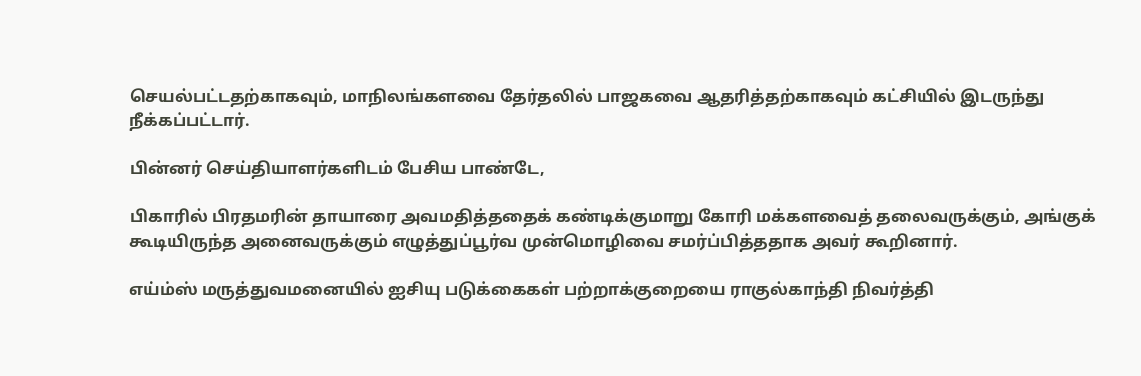செயல்பட்டதற்காகவும், மாநிலங்களவை தேர்தலில் பாஜகவை ஆதரித்தற்காகவும் கட்சியில் இடருந்து நீக்கப்பட்டார்.

பின்னர் செய்தியாளர்களிடம் பேசிய பாண்டே,

பிகாரில் பிரதமரின் தாயாரை அவமதித்ததைக் கண்டிக்குமாறு கோரி மக்களவைத் தலைவருக்கும், அங்குக் கூடியிருந்த அனைவருக்கும் எழுத்துப்பூர்வ முன்மொழிவை சமர்ப்பித்ததாக அவர் கூறினார்.

எய்ம்ஸ் மருத்துவமனையில் ஐசியு படுக்கைகள் பற்றாக்குறையை ராகுல்காந்தி நிவர்த்தி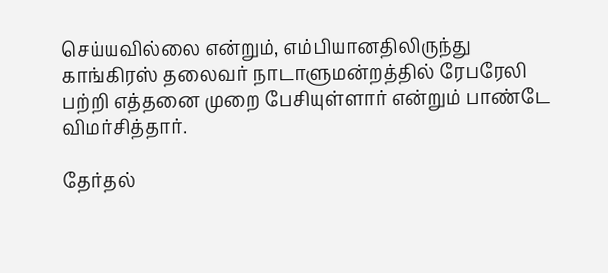செய்யவில்லை என்றும், எம்பியானதிலிருந்து காங்கிரஸ் தலைவர் நாடாளுமன்றத்தில் ரேபரேலி பற்றி எத்தனை முறை பேசியுள்ளார் என்றும் பாண்டே விமர்சித்தார்.

தேர்தல்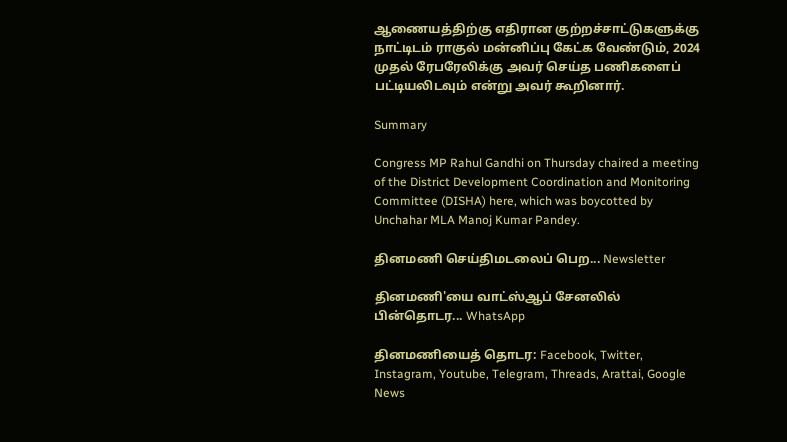ஆணையத்திற்கு எதிரான குற்றச்சாட்டுகளுக்கு நாட்டிடம் ராகுல் மன்னிப்பு கேட்க வேண்டும், 2024 முதல் ரேபரேலிக்கு அவர் செய்த பணிகளைப் பட்டியலிடவும் என்று அவர் கூறினார்.

Summary

Congress MP Rahul Gandhi on Thursday chaired a meeting of the District Development Coordination and Monitoring Committee (DISHA) here, which was boycotted by Unchahar MLA Manoj Kumar Pandey.

தினமணி செய்திமடலைப் பெற... Newsletter

தினமணி'யை வாட்ஸ்ஆப் சேனலில் பின்தொடர... WhatsApp

தினமணியைத் தொடர: Facebook, Twitter, Instagram, Youtube, Telegram, Threads, Arattai, Google News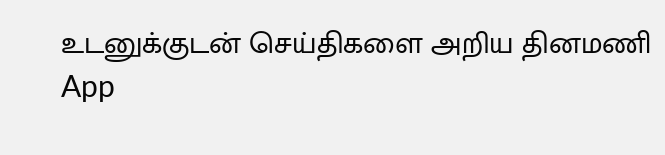உடனுக்குடன் செய்திகளை அறிய தினமணி App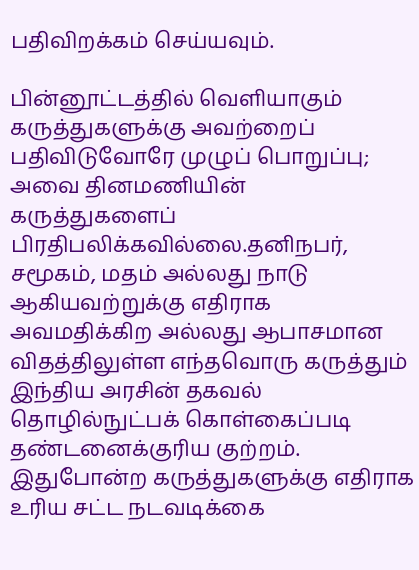பதிவிறக்கம் செய்யவும்.

பின்னூட்டத்தில் வெளியாகும் கருத்துகளுக்கு அவற்றைப் பதிவிடுவோரே முழுப் பொறுப்பு; அவை தினமணியின் கருத்துகளைப் பிரதிபலிக்கவில்லை.தனிநபர், சமூகம், மதம் அல்லது நாடு ஆகியவற்றுக்கு எதிராக அவமதிக்கிற அல்லது ஆபாசமான விதத்திலுள்ள எந்தவொரு கருத்தும் இந்திய அரசின் தகவல் தொழில்நுட்பக் கொள்கைப்படி தண்டனைக்குரிய குற்றம். இதுபோன்ற கருத்துகளுக்கு எதிராக உரிய சட்ட நடவடிக்கை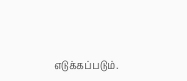எடுக்கப்படும்.